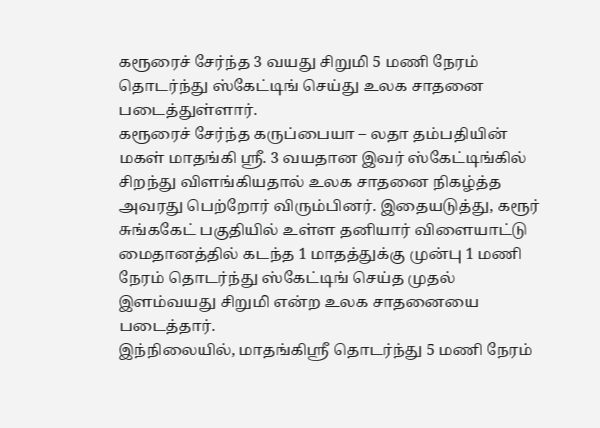கரூரைச் சேர்ந்த 3 வயது சிறுமி 5 மணி நேரம் தொடர்ந்து ஸ்கேட்டிங் செய்து உலக சாதனை படைத்துள்ளார்.
கரூரைச் சேர்ந்த கருப்பையா – லதா தம்பதியின் மகள் மாதங்கி ஸ்ரீ. 3 வயதான இவர் ஸ்கேட்டிங்கில் சிறந்து விளங்கியதால் உலக சாதனை நிகழ்த்த அவரது பெற்றோர் விரும்பினர். இதையடுத்து, கரூர் சுங்ககேட் பகுதியில் உள்ள தனியார் விளையாட்டு மைதானத்தில் கடந்த 1 மாதத்துக்கு முன்பு 1 மணி நேரம் தொடர்ந்து ஸ்கேட்டிங் செய்த முதல் இளம்வயது சிறுமி என்ற உலக சாதனையை படைத்தார்.
இந்நிலையில், மாதங்கிஸ்ரீ தொடர்ந்து 5 மணி நேரம்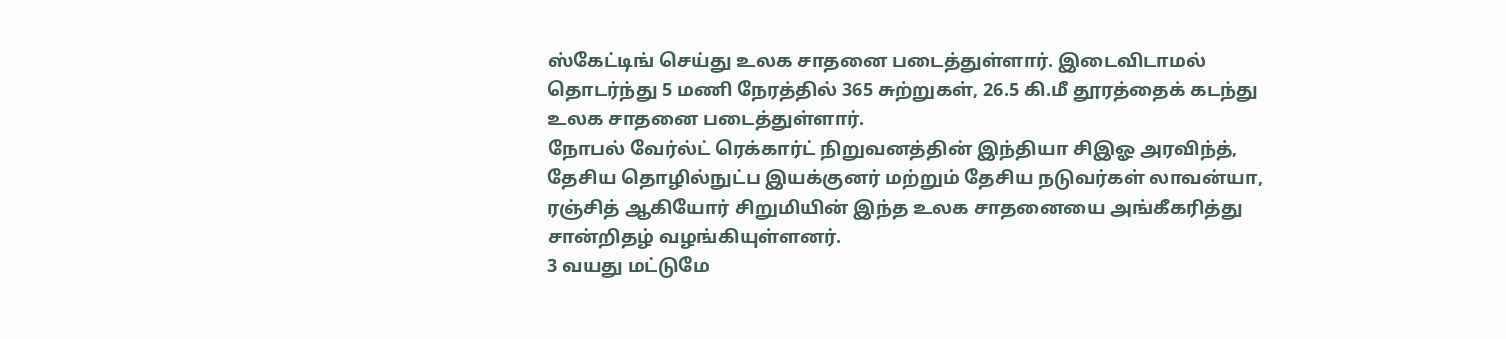ஸ்கேட்டிங் செய்து உலக சாதனை படைத்துள்ளார். இடைவிடாமல் தொடர்ந்து 5 மணி நேரத்தில் 365 சுற்றுகள், 26.5 கி.மீ தூரத்தைக் கடந்து உலக சாதனை படைத்துள்ளார்.
நோபல் வேர்ல்ட் ரெக்கார்ட் நிறுவனத்தின் இந்தியா சிஇஓ அரவிந்த், தேசிய தொழில்நுட்ப இயக்குனர் மற்றும் தேசிய நடுவர்கள் லாவன்யா, ரஞ்சித் ஆகியோர் சிறுமியின் இந்த உலக சாதனையை அங்கீகரித்து சான்றிதழ் வழங்கியுள்ளனர்.
3 வயது மட்டுமே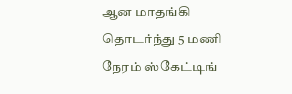ஆன மாதங்கி தொடர்ந்து 5 மணி நேரம் ஸ்கேட்டிங்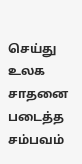செய்து உலக சாதனை படைத்த சம்பவம்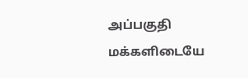அப்பகுதி மக்களிடையே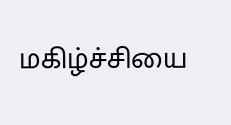மகிழ்ச்சியை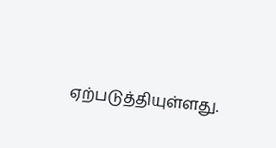ஏற்படுத்தியுள்ளது.